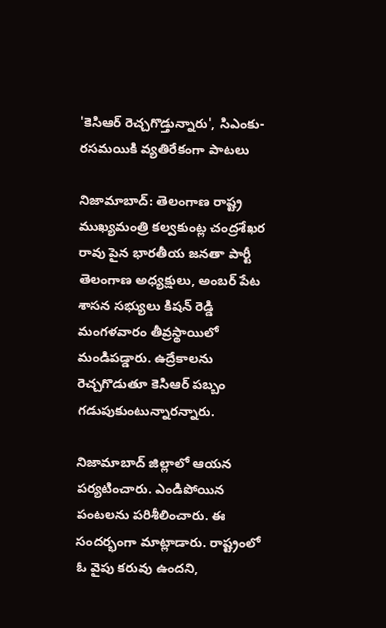'కెసిఆర్ రెచ్చగొడ్తున్నారు', సిఎంకు-రసమయికి వ్యతిరేకంగా పాటలు

నిజామాబాద్: తెలంగాణ రాష్ట్ర ముఖ్యమంత్రి కల్వకుంట్ల చంద్రశేఖర రావు పైన భారతీయ జనతా పార్టీ తెలంగాణ అధ్యక్షులు, అంబర్ పేట శాసన సభ్యులు కిషన్ రెడ్డి మంగళవారం తీవ్రస్థాయిలో మండిపడ్డారు. ఉద్రేకాలను రెచ్చగొడుతూ కెసిఆర్ పబ్బం గడుపుకుంటున్నారన్నారు.

నిజామాబాద్ జిల్లాలో ఆయన పర్యటించారు. ఎండిపోయిన పంటలను పరిశీలించారు. ఈ సందర్భంగా మాట్లాడారు. రాష్ట్రంలో ఓ వైపు కరువు ఉందని,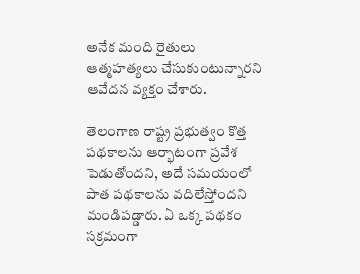అనేక మంది రైతులు ఆత్మహత్యలు చేసుకుంటున్నారని ఆవేదన వ్యక్తం చేశారు.

తెలంగాణ రాష్ట్ర ప్రభుత్వం కొత్త పథకాలను ఆర్భాటంగా ప్రవేశ పెడుతోందని, అదే సమయంలో పాత పథకాలను వదిలేస్తోందని మండిపడ్డారు. ఏ ఒక్క పథకం సక్రమంగా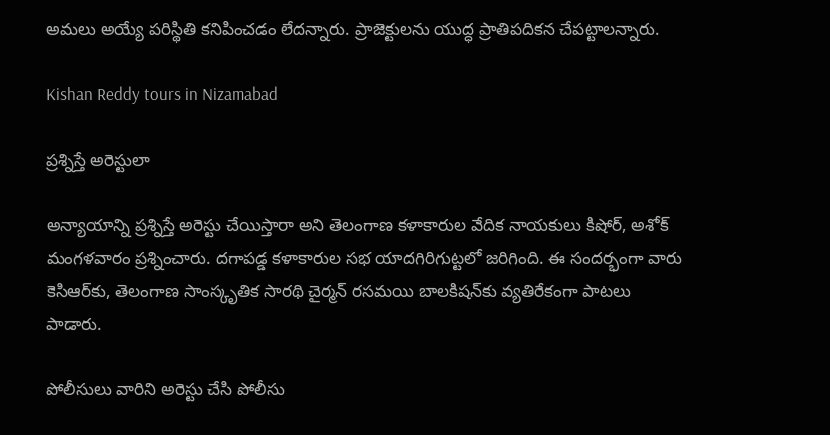అమలు అయ్యే పరిస్థితి కనిపించడం లేదన్నారు. ప్రాజెక్టులను యుద్ధ ప్రాతిపదికన చేపట్టాలన్నారు.

Kishan Reddy tours in Nizamabad

ప్రశ్నిస్తే అరెస్టులా

అన్యాయాన్ని ప్రశ్నిస్తే అరెస్టు చేయిస్తారా అని తెలంగాణ కళాకారుల వేదిక నాయకులు కిషోర్, అశోక్ మంగళవారం ప్రశ్నించారు. దగాపడ్డ కళాకారుల సభ యాదగిరిగుట్టలో జరిగింది. ఈ సందర్భంగా వారు కెసిఆర్‌కు, తెలంగాణ సాంస్కృతిక సారథి చైర్మన్ రసమయి బాలకిషన్‌కు వ్యతిరేకంగా పాటలు పాడారు.

పోలీసులు వారిని అరెస్టు చేసి పోలీసు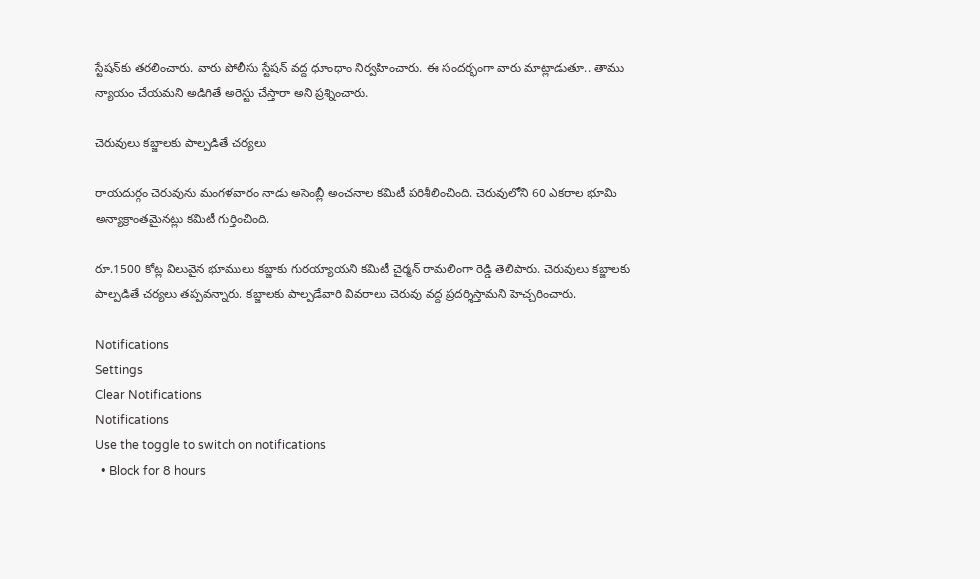స్టేషన్‌కు తరలించారు. వారు పోలీసు స్టేషన్ వద్ద ధూంధాం నిర్వహించారు. ఈ సందర్భంగా వారు మాట్లాడుతూ.. తాము న్యాయం చేయమని అడిగితే అరెస్టు చేస్తారా అని ప్రశ్నించారు.

చెరువులు కబ్జాలకు పాల్పడితే చర్యలు

రాయదుర్గం చెరువును మంగళవారం నాడు అసెంబ్లీ అంచనాల కమిటీ పరిశీలించింది. చెరువులోని 60 ఎకరాల భూమి అన్యాక్రాంతమైనట్లు కమిటీ గుర్తించింది.

రూ.1500 కోట్ల విలువైన భూములు కబ్జాకు గురయ్యాయని కమిటీ చైర్మన్ రామలింగా రెడ్డి తెలిపారు. చెరువులు కబ్జాలకు పాల్పడితే చర్యలు తప్పవన్నారు. కబ్జాలకు పాల్పడేవారి వివరాలు చెరువు వద్ద ప్రదర్శిస్తామని హెచ్చరించారు.

Notifications
Settings
Clear Notifications
Notifications
Use the toggle to switch on notifications
  • Block for 8 hours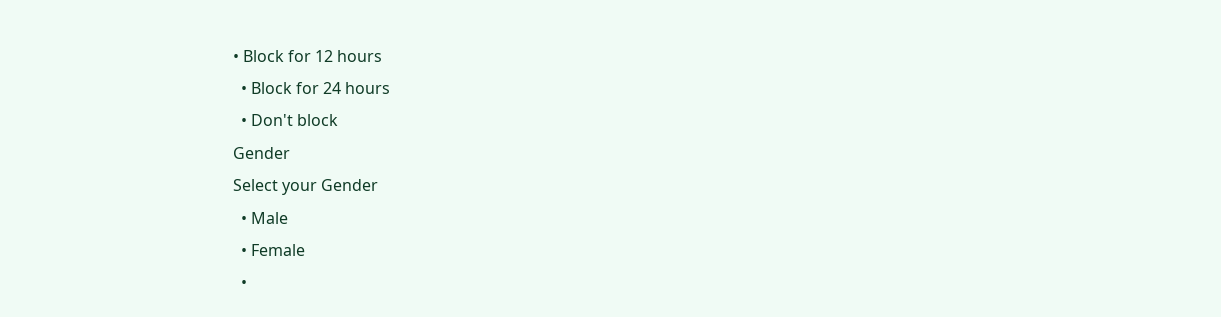• Block for 12 hours
  • Block for 24 hours
  • Don't block
Gender
Select your Gender
  • Male
  • Female
  •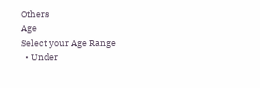Others
Age
Select your Age Range
  • Under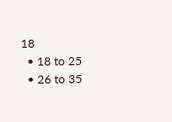18
  • 18 to 25
  • 26 to 35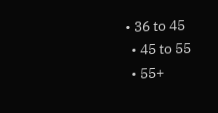• 36 to 45
  • 45 to 55
  • 55+